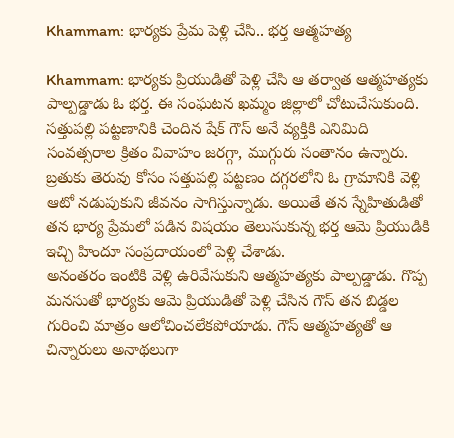Khammam: భార్యకు ప్రేమ పెళ్లి చేసి.. భర్త ఆత్మహత్య

Khammam: భార్యకు ప్రియుడితో పెళ్లి చేసి ఆ తర్వాత ఆత్మహత్యకు పాల్పడ్డాడు ఓ భర్త. ఈ సంఘటన ఖమ్మం జిల్లాలో చోటుచేసుకుంది. సత్తుపల్లి పట్టణానికి చెందిన షేక్ గౌస్ అనే వ్యక్తికి ఎనిమిది సంవత్సరాల క్రితం వివాహం జరగ్గా, ముగ్గురు సంతానం ఉన్నారు. బ్రతుకు తెరువు కోసం సత్తుపల్లి పట్టణం దగ్గరలోని ఓ గ్రామానికి వెళ్లి ఆటో నడుపుకుని జీవనం సాగిస్తున్నాడు. అయితే తన స్నేహితుడితో తన భార్య ప్రేమలో పడిన విషయం తెలుసుకున్న భర్త ఆమె ప్రియుడికి ఇచ్చి హిందూ సంప్రదాయంలో పెళ్లి చేశాడు.
అనంతరం ఇంటికి వెళ్లి ఉరివేసుకుని ఆత్మహత్యకు పాల్పడ్డాడు. గొప్ప మనసుతో భార్యకు ఆమె ప్రియుడితో పెళ్లి చేసిన గౌస్ తన బిడ్డల గురించి మాత్రం ఆలోచించలేకపోయాడు. గౌస్ ఆత్మహత్యతో ఆ చిన్నారులు అనాథలుగా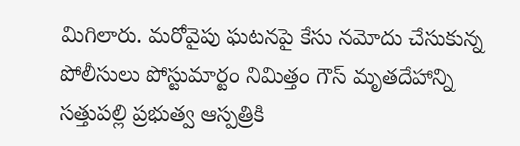మిగిలారు. మరోవైపు ఘటనపై కేసు నమోదు చేసుకున్న పోలీసులు పోస్టుమార్టం నిమిత్తం గౌస్ మృతదేహాన్ని సత్తుపల్లి ప్రభుత్వ ఆస్పత్రికి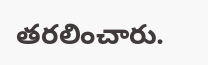తరలించారు.